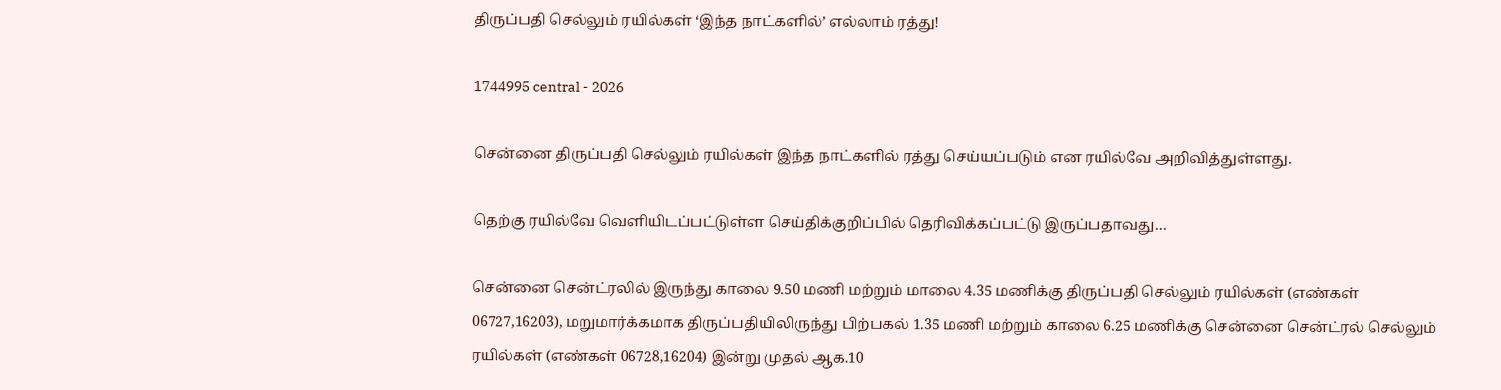திருப்பதி செல்லும் ரயில்கள் ‘இந்த நாட்களில்’ எல்லாம் ரத்து!

1744995 central - 2026

சென்னை திருப்பதி செல்லும் ரயில்கள் இந்த நாட்களில் ரத்து செய்யப்படும் என ரயில்வே அறிவித்துள்ளது.

தெற்கு ரயில்வே வெளியிடப்பட்டுள்ள செய்திக்குறிப்பில் தெரிவிக்கப்பட்டு இருப்பதாவது…

சென்னை சென்ட்ரலில் இருந்து காலை 9.50 மணி மற்றும் மாலை 4.35 மணிக்கு திருப்பதி செல்லும் ரயில்கள் (எண்கள் 06727,16203), மறுமார்க்கமாக திருப்பதியிலிருந்து பிற்பகல் 1.35 மணி மற்றும் காலை 6.25 மணிக்கு சென்னை சென்ட்ரல் செல்லும் ரயில்கள் (எண்கள் 06728,16204) இன்று முதல் ஆக.10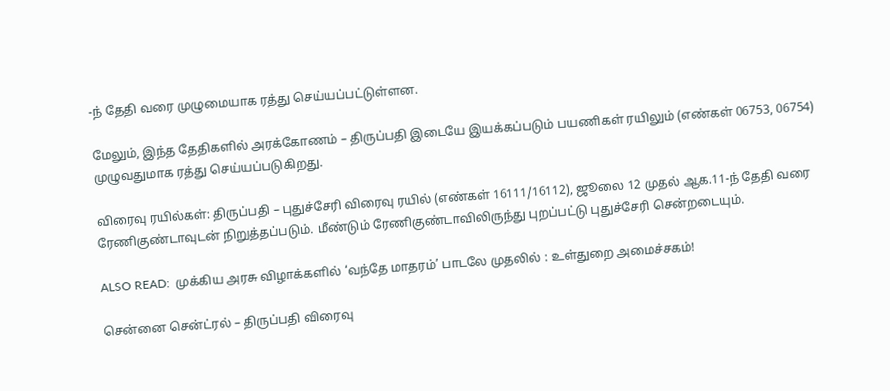-ந் தேதி வரை முழுமையாக ரத்து செய்யப்பட்டுள்ளன.

மேலும், இந்த தேதிகளில் அரக்கோணம் – திருப்பதி இடையே இயக்கப்படும் பயணிகள் ரயிலும் (எண்கள் 06753, 06754) முழுவதுமாக ரத்து செய்யப்படுகிறது.

விரைவு ரயில்கள்: திருப்பதி – புதுச்சேரி விரைவு ரயில் (எண்கள் 16111/16112), ஜூலை 12 முதல் ஆக.11-ந் தேதி வரை ரேணிகுண்டாவுடன் நிறுத்தப்படும். மீண்டும் ரேணிகுண்டாவிலிருந்து புறப்பட்டு புதுச்சேரி சென்றடையும்.

ALSO READ:  முக்கிய அரசு விழாக்களில் ‘வந்தே மாதரம்’ பாடலே முதலில் : உள்துறை அமைச்சகம்!

சென்னை சென்ட்ரல் – திருப்பதி விரைவு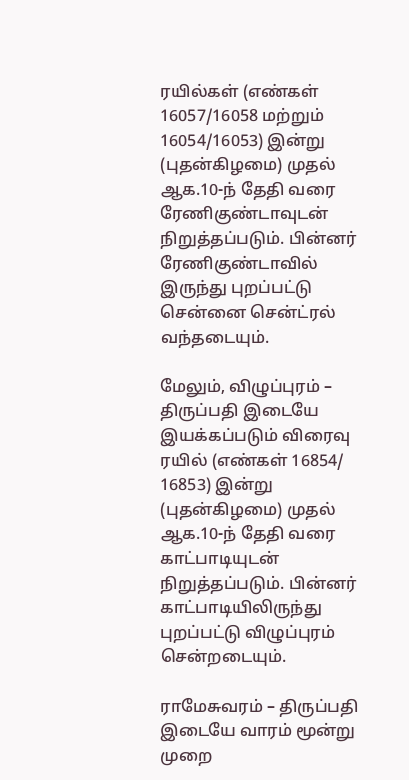ரயில்கள் (எண்கள் 16057/16058 மற்றும் 16054/16053) இன்று (புதன்கிழமை) முதல் ஆக.10-ந் தேதி வரை ரேணிகுண்டாவுடன் நிறுத்தப்படும். பின்னர் ரேணிகுண்டாவில் இருந்து புறப்பட்டு சென்னை சென்ட்ரல் வந்தடையும்.

மேலும், விழுப்புரம் – திருப்பதி இடையே இயக்கப்படும் விரைவு ரயில் (எண்கள் 16854/ 16853) இன்று (புதன்கிழமை) முதல் ஆக.10-ந் தேதி வரை காட்பாடியுடன் நிறுத்தப்படும். பின்னர் காட்பாடியிலிருந்து புறப்பட்டு விழுப்புரம் சென்றடையும்.

ராமேசுவரம் – திருப்பதி இடையே வாரம் மூன்று முறை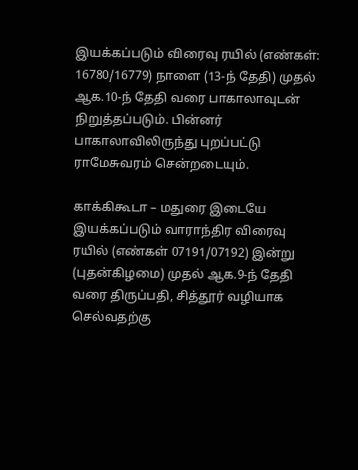இயக்கப்படும் விரைவு ரயில் (எண்கள்: 16780/16779) நாளை (13-ந் தேதி) முதல் ஆக.10-ந் தேதி வரை பாகாலாவுடன் நிறுத்தப்படும். பின்னர் பாகாலாவிலிருந்து புறப்பட்டு ராமேசுவரம் சென்றடையும்.

காக்கிகூடா – மதுரை இடையே இயக்கப்படும் வாராந்திர விரைவு ரயில் (எண்கள் 07191/07192) இன்று (புதன்கிழமை) முதல் ஆக.9-ந் தேதி வரை திருப்பதி, சித்தூர் வழியாக செல்வதற்கு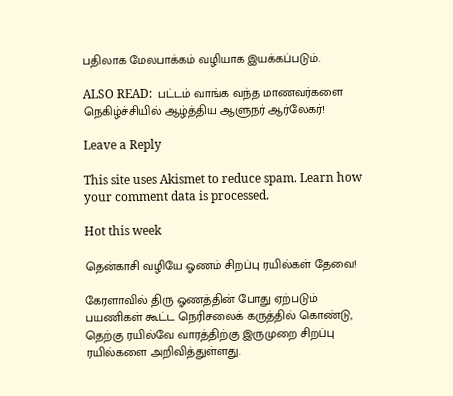பதிலாக மேலபாக்கம் வழியாக இயக்கப்படும்.

ALSO READ:  பட்டம் வாங்க வந்த மாணவர்களை நெகிழ்ச்சியில் ஆழ்த்திய ஆளுநர் ஆர்லேகர்!

Leave a Reply

This site uses Akismet to reduce spam. Learn how your comment data is processed.

Hot this week

தென்காசி வழியே ஓணம் சிறப்பு ரயில்கள் தேவை!

கேரளாவில் திரு ஓணத்தின் போது ஏற்படும் பயணிகள் கூட்ட நெரிசலைக் கருத்தில் கொண்டு, தெற்கு ரயில்வே வாரத்திற்கு இருமுறை சிறப்பு ரயில்களை அறிவித்துள்ளது.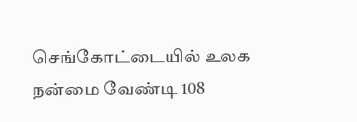செங்கோட்டையில் உலக நன்மை வேண்டி 108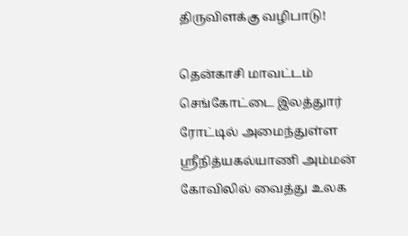திருவிளக்கு வழிபாடு!

தென்காசி மாவட்டம் செங்கோட்டை இலத்துார் ரோட்டில் அமைந்துள்ள ஸ்ரீநித்யகல்யாணி அம்மன் கோவிலில் வைத்து உலக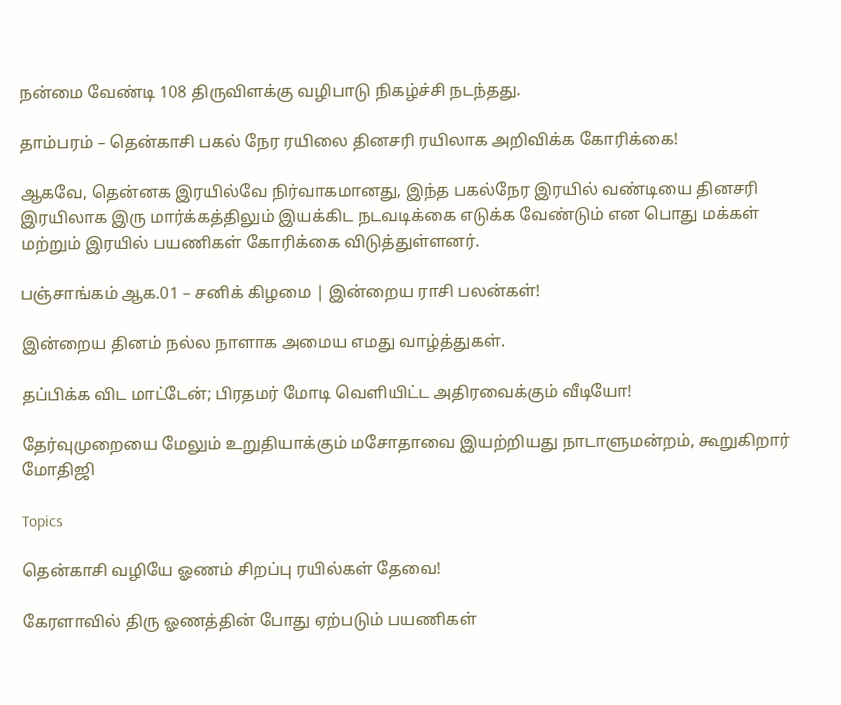நன்மை வேண்டி 108 திருவிளக்கு வழிபாடு நிகழ்ச்சி நடந்தது.

தாம்பரம் – தென்காசி பகல் நேர ரயிலை தினசரி ரயிலாக அறிவிக்க கோரிக்கை!

ஆகவே, தென்னக இரயில்வே நிர்வாகமானது, இந்த பகல்நேர இரயில் வண்டியை தினசரி இரயிலாக இரு மார்க்கத்திலும் இயக்கிட நடவடிக்கை எடுக்க வேண்டும் என பொது மக்கள் மற்றும் இரயில் பயணிகள் கோரிக்கை விடுத்துள்ளனர்.

பஞ்சாங்கம் ஆக.01 – சனிக் கிழமை | இன்றைய ராசி பலன்கள்!

இன்றைய தினம் நல்ல நாளாக அமைய எமது வாழ்த்துகள்.

தப்பிக்க விட மாட்டேன்; பிரதமர் மோடி வெளியிட்ட அதிரவைக்கும் வீடியோ!

தேர்வுமுறையை மேலும் உறுதியாக்கும் மசோதாவை இயற்றியது நாடாளுமன்றம், கூறுகிறார் மோதிஜி

Topics

தென்காசி வழியே ஓணம் சிறப்பு ரயில்கள் தேவை!

கேரளாவில் திரு ஓணத்தின் போது ஏற்படும் பயணிகள்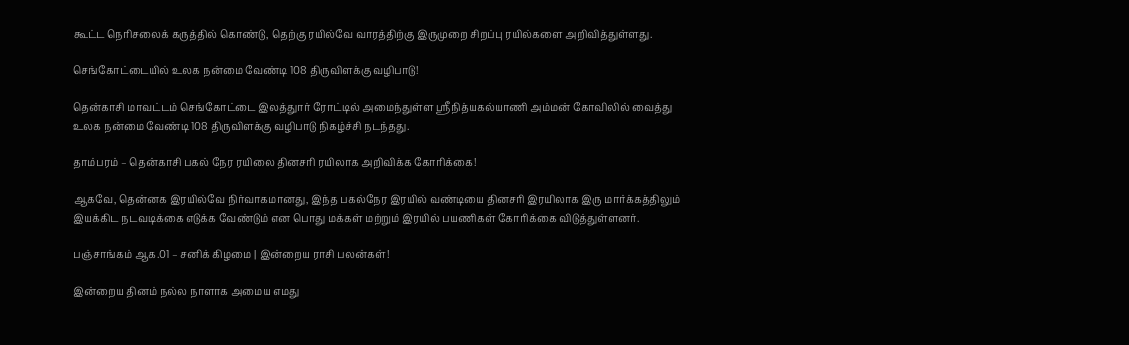கூட்ட நெரிசலைக் கருத்தில் கொண்டு, தெற்கு ரயில்வே வாரத்திற்கு இருமுறை சிறப்பு ரயில்களை அறிவித்துள்ளது.

செங்கோட்டையில் உலக நன்மை வேண்டி 108 திருவிளக்கு வழிபாடு!

தென்காசி மாவட்டம் செங்கோட்டை இலத்துார் ரோட்டில் அமைந்துள்ள ஸ்ரீநித்யகல்யாணி அம்மன் கோவிலில் வைத்து உலக நன்மை வேண்டி 108 திருவிளக்கு வழிபாடு நிகழ்ச்சி நடந்தது.

தாம்பரம் – தென்காசி பகல் நேர ரயிலை தினசரி ரயிலாக அறிவிக்க கோரிக்கை!

ஆகவே, தென்னக இரயில்வே நிர்வாகமானது, இந்த பகல்நேர இரயில் வண்டியை தினசரி இரயிலாக இரு மார்க்கத்திலும் இயக்கிட நடவடிக்கை எடுக்க வேண்டும் என பொது மக்கள் மற்றும் இரயில் பயணிகள் கோரிக்கை விடுத்துள்ளனர்.

பஞ்சாங்கம் ஆக.01 – சனிக் கிழமை | இன்றைய ராசி பலன்கள்!

இன்றைய தினம் நல்ல நாளாக அமைய எமது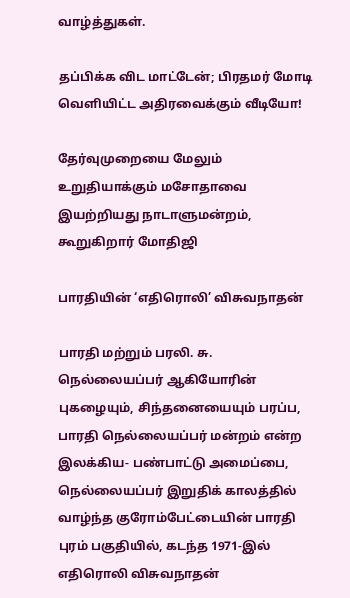வாழ்த்துகள்.

தப்பிக்க விட மாட்டேன்; பிரதமர் மோடி வெளியிட்ட அதிரவைக்கும் வீடியோ!

தேர்வுமுறையை மேலும் உறுதியாக்கும் மசோதாவை இயற்றியது நாடாளுமன்றம், கூறுகிறார் மோதிஜி

பாரதியின் ‘எதிரொலி’ விசுவநாதன்

பாரதி மற்றும் பரலி. சு. நெல்லையப்பர் ஆகியோரின் புகழையும், சிந்தனையையும் பரப்ப, பாரதி நெல்லையப்பர் மன்றம் என்ற இலக்கிய- பண்பாட்டு அமைப்பை, நெல்லையப்பர் இறுதிக் காலத்தில் வாழ்ந்த குரோம்பேட்டையின் பாரதி புரம் பகுதியில், கடந்த 1971-இல் எதிரொலி விசுவநாதன்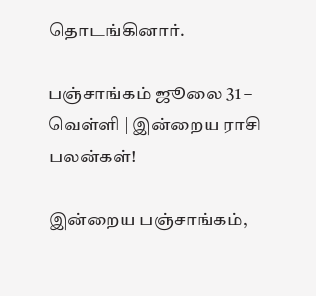தொடங்கினார்.

பஞ்சாங்கம் ஜூலை 31 – வெள்ளி | இன்றைய ராசி பலன்கள்!

இன்றைய பஞ்சாங்கம்,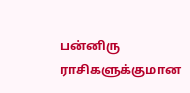பன்னிரு ராசிகளுக்குமான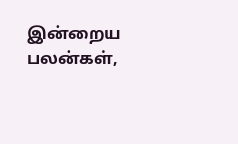இன்றைய பலன்கள்,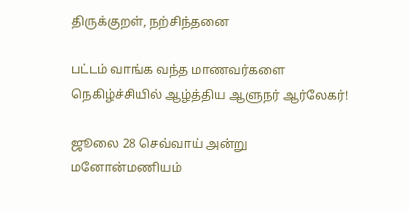திருக்குறள், நற்சிந்தனை

பட்டம் வாங்க வந்த மாணவர்களை நெகிழ்ச்சியில் ஆழ்த்திய ஆளுநர் ஆர்லேகர்!

ஜூலை 28 செவ்வாய் அன்று மனோன்மணியம்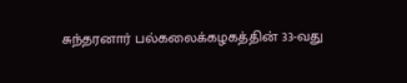சுந்தரனார் பல்கலைக்கழகத்தின் 33-வது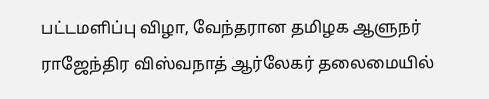பட்டமளிப்பு விழா, வேந்தரான தமிழக ஆளுநர் ராஜேந்திர விஸ்வநாத் ஆர்லேகர் தலைமையில்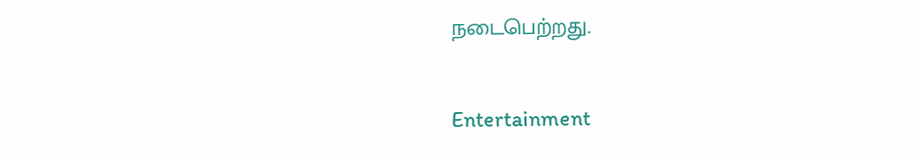நடைபெற்றது.

Entertainment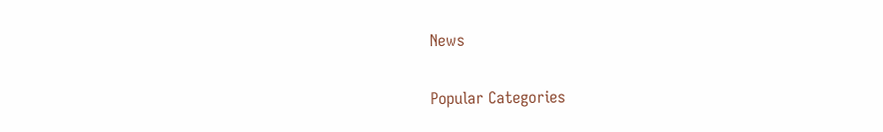News

Popular Categories